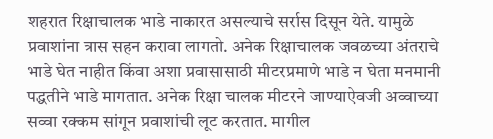शहरात रिक्षाचालक भाडे नाकारत असल्याचे सर्रास दिसून येते. यामुळे प्रवाशांना त्रास सहन करावा लागतो. अनेक रिक्षाचालक जवळच्या अंतराचे भाडे घेत नाहीत किंवा अशा प्रवासासाठी मीटरप्रमाणे भाडे न घेता मनमानी पद्धतीने भाडे मागतात. अनेक रिक्षा चालक मीटरने जाण्याऐवजी अव्वाच्या सव्वा रक्कम सांगून प्रवाशांची लूट करतात. मागील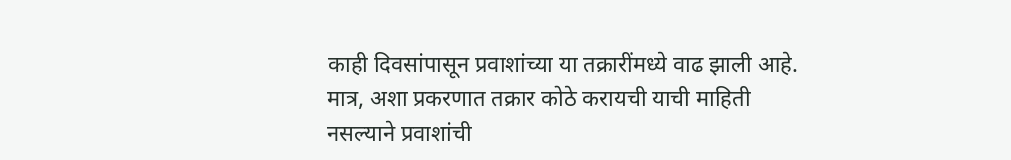काही दिवसांपासून प्रवाशांच्या या तक्रारींमध्ये वाढ झाली आहे. मात्र, अशा प्रकरणात तक्रार कोठे करायची याची माहिती नसल्याने प्रवाशांची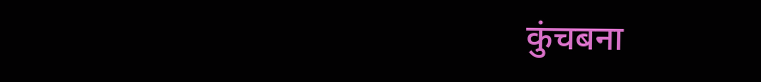कुंचबना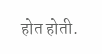होत होती.